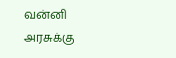வன்னி அரசுக்கு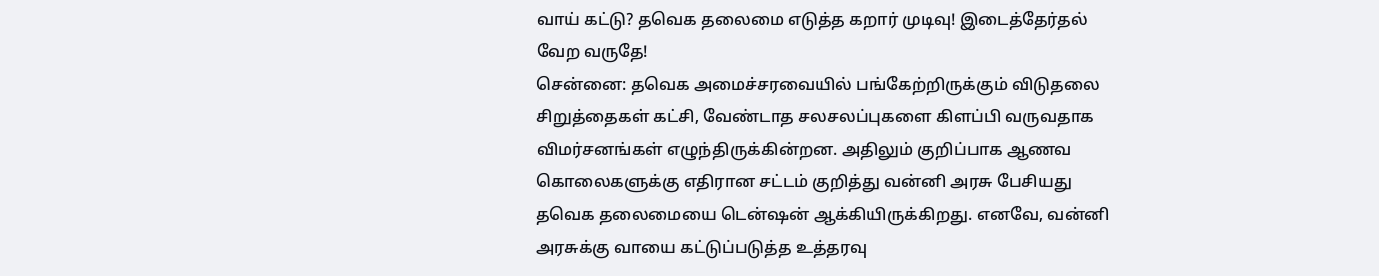வாய் கட்டு? தவெக தலைமை எடுத்த கறார் முடிவு! இடைத்தேர்தல் வேற வருதே!
சென்னை: தவெக அமைச்சரவையில் பங்கேற்றிருக்கும் விடுதலை சிறுத்தைகள் கட்சி, வேண்டாத சலசலப்புகளை கிளப்பி வருவதாக விமர்சனங்கள் எழுந்திருக்கின்றன. அதிலும் குறிப்பாக ஆணவ கொலைகளுக்கு எதிரான சட்டம் குறித்து வன்னி அரசு பேசியது தவெக தலைமையை டென்ஷன் ஆக்கியிருக்கிறது. எனவே, வன்னி அரசுக்கு வாயை கட்டுப்படுத்த உத்தரவு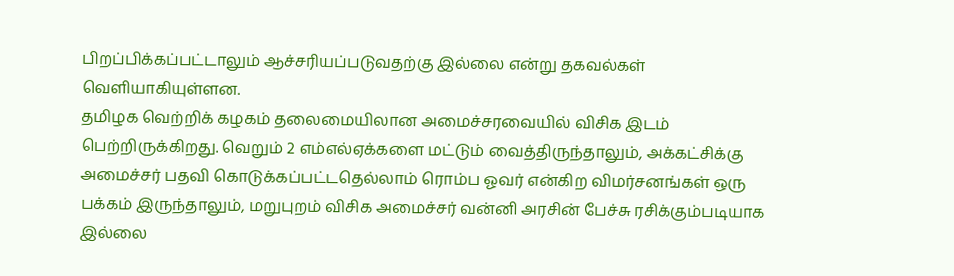பிறப்பிக்கப்பட்டாலும் ஆச்சரியப்படுவதற்கு இல்லை என்று தகவல்கள் வெளியாகியுள்ளன.
தமிழக வெற்றிக் கழகம் தலைமையிலான அமைச்சரவையில் விசிக இடம் பெற்றிருக்கிறது. வெறும் 2 எம்எல்ஏக்களை மட்டும் வைத்திருந்தாலும், அக்கட்சிக்கு அமைச்சர் பதவி கொடுக்கப்பட்டதெல்லாம் ரொம்ப ஓவர் என்கிற விமர்சனங்கள் ஒரு பக்கம் இருந்தாலும், மறுபுறம் விசிக அமைச்சர் வன்னி அரசின் பேச்சு ரசிக்கும்படியாக இல்லை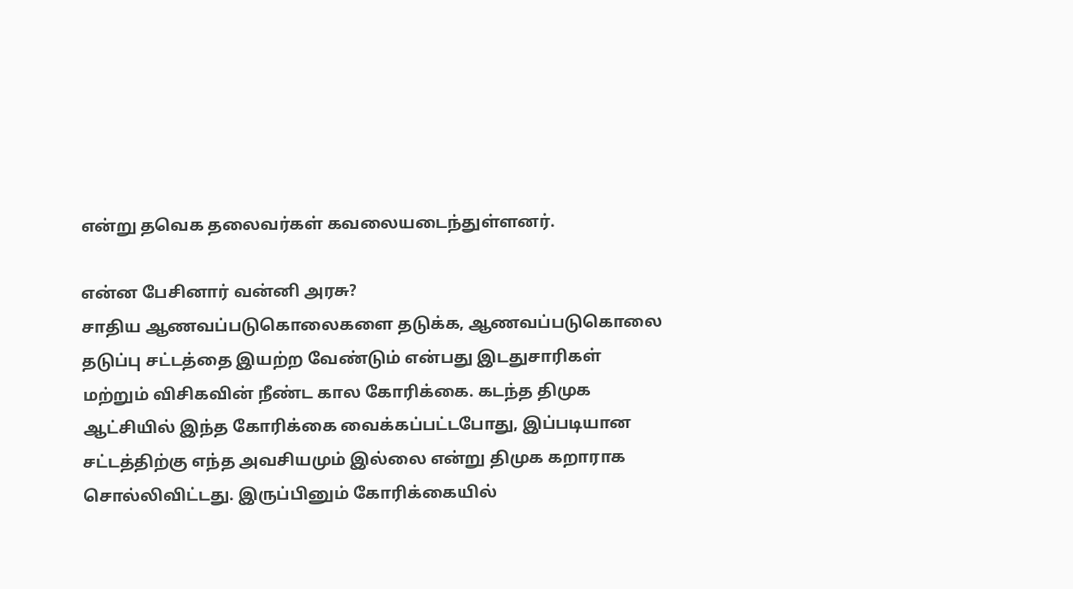என்று தவெக தலைவர்கள் கவலையடைந்துள்ளனர்.

என்ன பேசினார் வன்னி அரசு?
சாதிய ஆணவப்படுகொலைகளை தடுக்க, ஆணவப்படுகொலை தடுப்பு சட்டத்தை இயற்ற வேண்டும் என்பது இடதுசாரிகள் மற்றும் விசிகவின் நீண்ட கால கோரிக்கை. கடந்த திமுக ஆட்சியில் இந்த கோரிக்கை வைக்கப்பட்டபோது, இப்படியான சட்டத்திற்கு எந்த அவசியமும் இல்லை என்று திமுக கறாராக சொல்லிவிட்டது. இருப்பினும் கோரிக்கையில்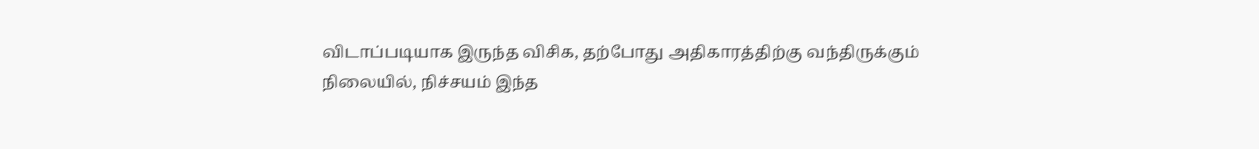விடாப்படியாக இருந்த விசிக, தற்போது அதிகாரத்திற்கு வந்திருக்கும் நிலையில், நிச்சயம் இந்த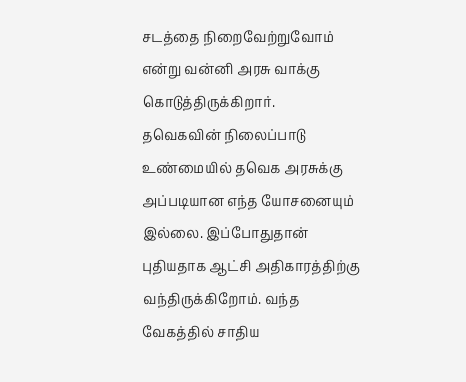சடத்தை நிறைவேற்றுவோம் என்று வன்னி அரசு வாக்கு கொடுத்திருக்கிறார்.
தவெகவின் நிலைப்பாடு
உண்மையில் தவெக அரசுக்கு அப்படியான எந்த யோசனையும் இல்லை. இப்போதுதான் புதியதாக ஆட்சி அதிகாரத்திற்கு வந்திருக்கிறோம். வந்த வேகத்தில் சாதிய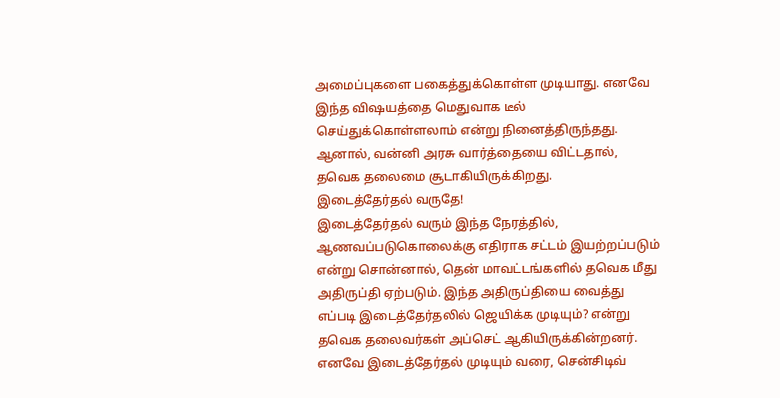அமைப்புகளை பகைத்துக்கொள்ள முடியாது. எனவே இந்த விஷயத்தை மெதுவாக டீல் செய்துக்கொள்ளலாம் என்று நினைத்திருந்தது. ஆனால், வன்னி அரசு வார்த்தையை விட்டதால், தவெக தலைமை சூடாகியிருக்கிறது.
இடைத்தேர்தல் வருதே!
இடைத்தேர்தல் வரும் இந்த நேரத்தில், ஆணவப்படுகொலைக்கு எதிராக சட்டம் இயற்றப்படும் என்று சொன்னால், தென் மாவட்டங்களில் தவெக மீது அதிருப்தி ஏற்படும். இந்த அதிருப்தியை வைத்து எப்படி இடைத்தேர்தலில் ஜெயிக்க முடியும்? என்று தவெக தலைவர்கள் அப்செட் ஆகியிருக்கின்றனர்.
எனவே இடைத்தேர்தல் முடியும் வரை, சென்சிடிவ்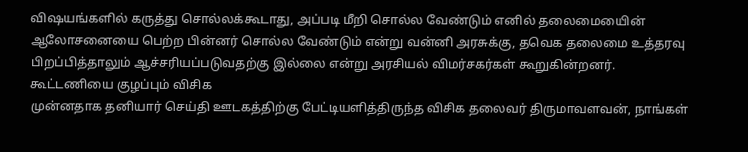விஷயங்களில் கருத்து சொல்லக்கூடாது, அப்படி மீறி சொல்ல வேண்டும் எனில் தலைமையைின் ஆலோசனையை பெற்ற பின்னர் சொல்ல வேண்டும் என்று வன்னி அரசுக்கு, தவெக தலைமை உத்தரவு பிறப்பித்தாலும் ஆச்சரியப்படுவதற்கு இல்லை என்று அரசியல் விமர்சகர்கள் கூறுகின்றனர்.
கூட்டணியை குழப்பும் விசிக
முன்னதாக தனியார் செய்தி ஊடகத்திற்கு பேட்டியளித்திருந்த விசிக தலைவர் திருமாவளவன், நாங்கள்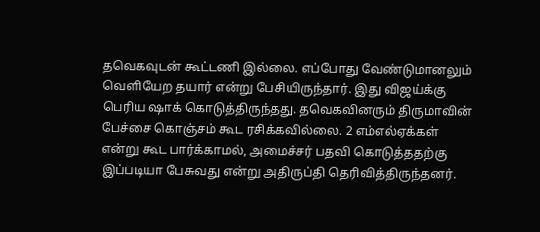தவெகவுடன் கூட்டணி இல்லை. எப்போது வேண்டுமானலும் வெளியேற தயார் என்று பேசியிருந்தார். இது விஜய்க்கு பெரிய ஷாக் கொடுத்திருந்தது. தவெகவினரும் திருமாவின் பேச்சை கொஞ்சம் கூட ரசிக்கவில்லை. 2 எம்எல்ஏக்கள் என்று கூட பார்க்காமல், அமைச்சர் பதவி கொடுத்ததற்கு இப்படியா பேசுவது என்று அதிருப்தி தெரிவித்திருந்தனர்.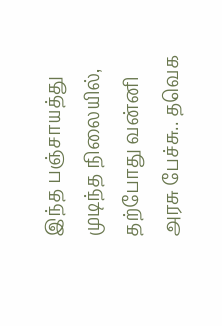இந்த பஞ்சாயத்து முடிந்த நிலையில், தற்போது வன்னி அரசு பேச்சு.. தவெக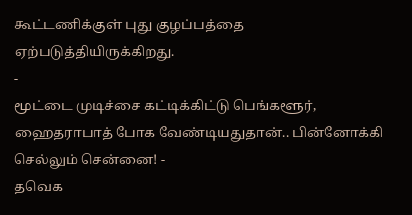கூட்டணிக்குள் புது குழப்பத்தை ஏற்படுத்தியிருக்கிறது.
-
மூட்டை முடிச்சை கட்டிக்கிட்டு பெங்களூர், ஹைதராபாத் போக வேண்டியதுதான்.. பின்னோக்கி செல்லும் சென்னை! -
தவெக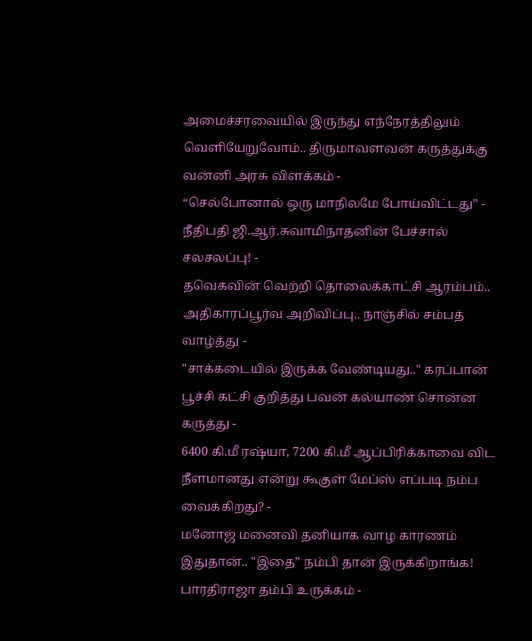அமைச்சரவையில் இருந்து எந்நேரத்திலும் வெளியேறுவோம்.. திருமாவளவன் கருத்துக்கு வன்னி அரசு விளக்கம் -
“செல்போனால் ஒரு மாநிலமே போய்விட்டது” - நீதிபதி ஜி.ஆர்.சுவாமிநாதனின் பேச்சால் சலசலப்பு! -
தவெகவின் வெற்றி தொலைக்காட்சி ஆரம்பம்.. அதிகாரப்பூர்வ அறிவிப்பு.. நாஞ்சில் சம்பத் வாழ்த்து -
"சாக்கடையில் இருக்க வேண்டியது.." கரப்பான் பூச்சி கட்சி குறித்து பவன் கல்யாண் சொன்ன கருத்து -
6400 கி.மீ ரஷ்யா, 7200 கி.மீ ஆப்பிரிக்காவை விட நீளமானது என்று கூகுள் மேப்ஸ் எப்படி நம்ப வைக்கிறது? -
மனோஜ் மனைவி தனியாக வாழ காரணம் இதுதான்.. "இதை” நம்பி தான் இருக்கிறாங்க! பாரதிராஜா தம்பி உருக்கம் -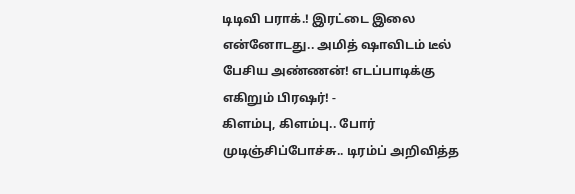டிடிவி பராக்.! இரட்டை இலை என்னோடது.. அமித் ஷாவிடம் டீல் பேசிய அண்ணன்! எடப்பாடிக்கு எகிறும் பிரஷர்! -
கிளம்பு, கிளம்பு.. போர் முடிஞ்சிப்போச்சு.. டிரம்ப் அறிவித்த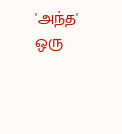'அந்த' ஒரு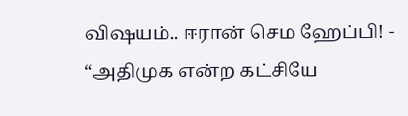விஷயம்.. ஈரான் செம ஹேப்பி! -
“அதிமுக என்ற கட்சியே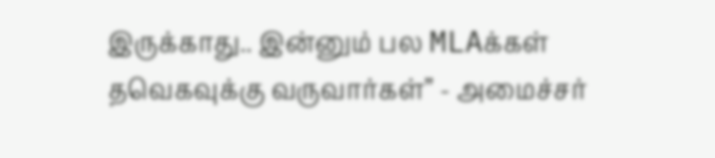இருக்காது.. இன்னும் பல MLAக்கள் தவெகவுக்கு வருவார்கள்” - அமைச்சர்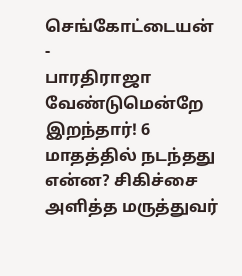செங்கோட்டையன் -
பாரதிராஜா வேண்டுமென்றே இறந்தார்! 6 மாதத்தில் நடந்தது என்ன? சிகிச்சை அளித்த மருத்துவர்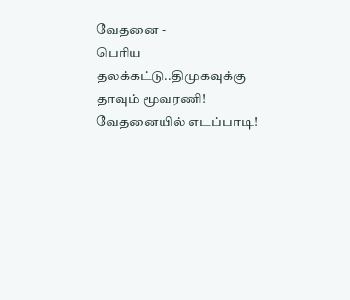வேதனை -
பெரிய தலக்கட்டு..திமுகவுக்கு தாவும் மூவரணி! வேதனையில் எடப்பாடி!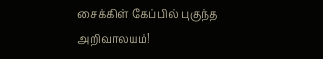சைக்கிள் கேப்பில் புகுந்த அறிவாலயம்!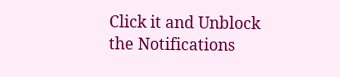Click it and Unblock the Notifications